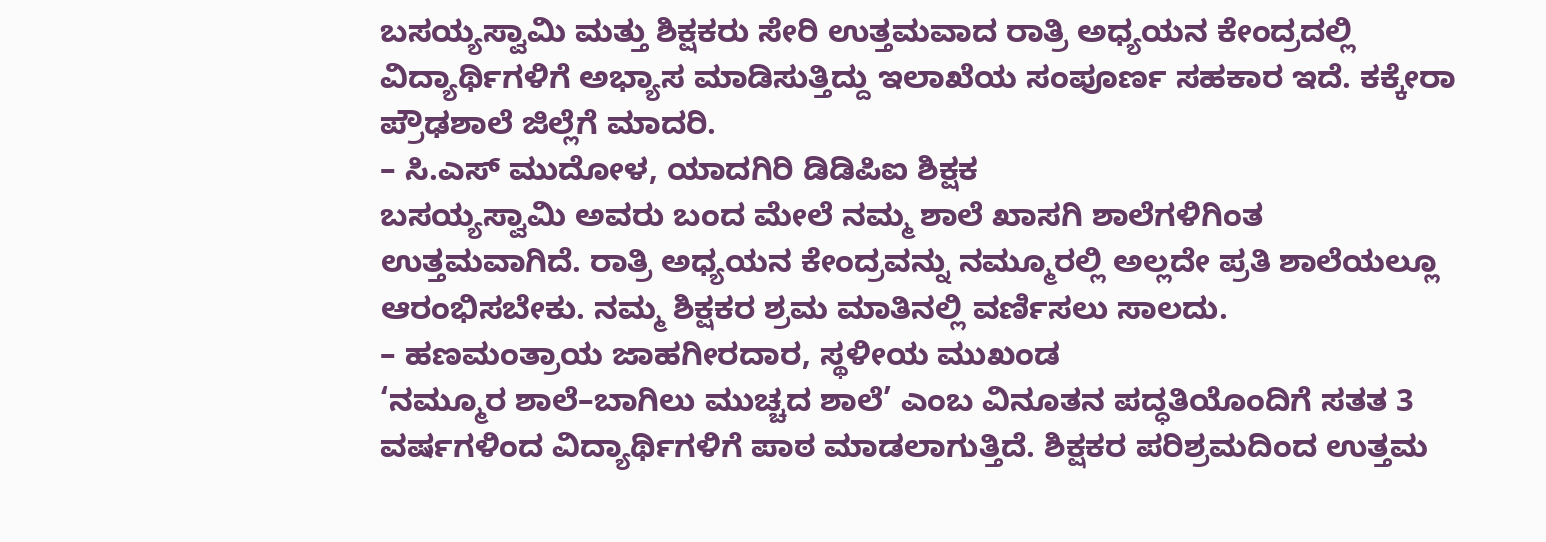ಬಸಯ್ಯಸ್ವಾಮಿ ಮತ್ತು ಶಿಕ್ಷಕರು ಸೇರಿ ಉತ್ತಮವಾದ ರಾತ್ರಿ ಅಧ್ಯಯನ ಕೇಂದ್ರದಲ್ಲಿ ವಿದ್ಯಾರ್ಥಿಗಳಿಗೆ ಅಭ್ಯಾಸ ಮಾಡಿಸುತ್ತಿದ್ದು ಇಲಾಖೆಯ ಸಂಪೂರ್ಣ ಸಹಕಾರ ಇದೆ. ಕಕ್ಕೇರಾ ಪ್ರೌಢಶಾಲೆ ಜಿಲ್ಲೆಗೆ ಮಾದರಿ.
– ಸಿ.ಎಸ್ ಮುದೋಳ, ಯಾದಗಿರಿ ಡಿಡಿಪಿಐ ಶಿಕ್ಷಕ
ಬಸಯ್ಯಸ್ವಾಮಿ ಅವರು ಬಂದ ಮೇಲೆ ನಮ್ಮ ಶಾಲೆ ಖಾಸಗಿ ಶಾಲೆಗಳಿಗಿಂತ ಉತ್ತಮವಾಗಿದೆ. ರಾತ್ರಿ ಅಧ್ಯಯನ ಕೇಂದ್ರವನ್ನು ನಮ್ಮೂರಲ್ಲಿ ಅಲ್ಲದೇ ಪ್ರತಿ ಶಾಲೆಯಲ್ಲೂ ಆರಂಭಿಸಬೇಕು. ನಮ್ಮ ಶಿಕ್ಷಕರ ಶ್ರಮ ಮಾತಿನಲ್ಲಿ ವರ್ಣಿಸಲು ಸಾಲದು.
– ಹಣಮಂತ್ರಾಯ ಜಾಹಗೀರದಾರ, ಸ್ಥಳೀಯ ಮುಖಂಡ
‘ನಮ್ಮೂರ ಶಾಲೆ–ಬಾಗಿಲು ಮುಚ್ಚದ ಶಾಲೆ’ ಎಂಬ ವಿನೂತನ ಪದ್ಧತಿಯೊಂದಿಗೆ ಸತತ 3 ವರ್ಷಗಳಿಂದ ವಿದ್ಯಾರ್ಥಿಗಳಿಗೆ ಪಾಠ ಮಾಡಲಾಗುತ್ತಿದೆ. ಶಿಕ್ಷಕರ ಪರಿಶ್ರಮದಿಂದ ಉತ್ತಮ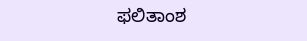ಫಲಿತಾಂಶ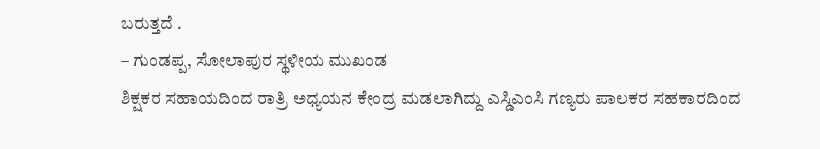ಬರುತ್ತದೆ .
– ಗುಂಡಪ್ಪ, ಸೋಲಾಪುರ ಸ್ಥಳೀಯ ಮುಖಂಡ
ಶಿಕ್ಷಕರ ಸಹಾಯದಿಂದ ರಾತ್ರಿ ಅಧ್ಯಯನ ಕೇಂದ್ರ ಮಡಲಾಗಿದ್ದು ಎಸ್ಡಿಎಂಸಿ ಗಣ್ಯರು ಪಾಲಕರ ಸಹಕಾರದಿಂದ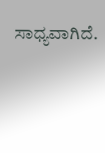ಸಾಧ್ಯವಾಗಿದೆ.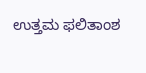ಉತ್ತಮ ಫಲಿತಾಂಶ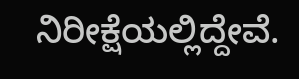ನಿರೀಕ್ಷೆಯಲ್ಲಿದ್ದೇವೆ.